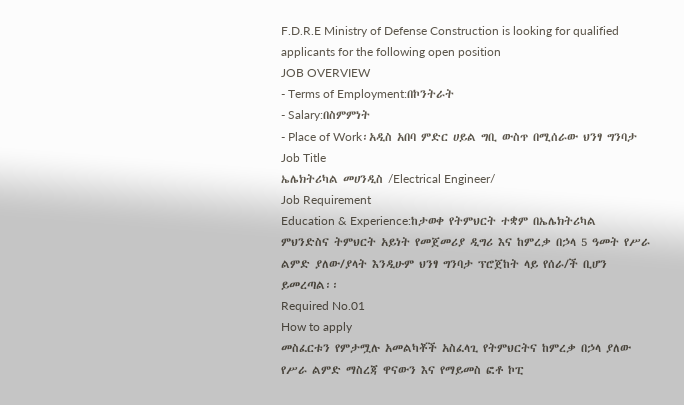F.D.R.E Ministry of Defense Construction is looking for qualified applicants for the following open position
JOB OVERVIEW
- Terms of Employment:በኮንትራት
- Salary:በስምምነት
- Place of Work፡አዲስ አበባ ምድር ሀይል ግቢ ውስጥ በሚሰራው ህንፃ ግንባታ
Job Title
ኤሌክትሪካል መሀንዲስ /Electrical Engineer/
Job Requirement
Education & Experience:ከታወቀ የትምህርት ተቋም በኤሌክትሪካል ምህንድስና ትምህርት አይነት የመጀመሪያ ዲግሪ እና ከምረቃ በኃላ 5 ዓመት የሥራ ልምድ ያለው/ያላት እንዲሁም ህንፃ ግንባታ ፕሮጀከት ላይ የሰራ/ች ቢሆን ይመረጣል፡፡
Required No.01
How to apply
መስፈርቱን የምታሟሉ አመልካቾች አስፈላጊ የትምህርትና ከምረቃ በኃላ ያለው የሥራ ልምድ ማስረጃ ዋናውን እና የማይመስ ፎቶ ኮፒ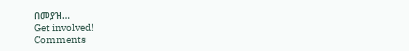በመያዝ…
Get involved!
Comments